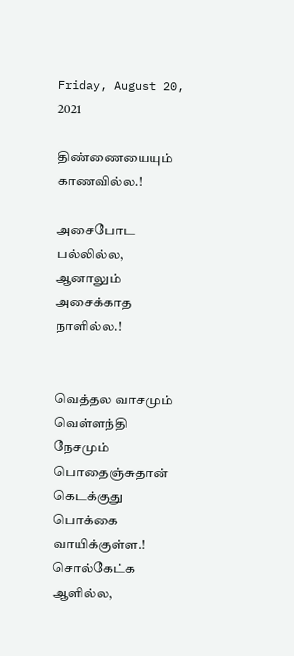Friday, August 20, 2021

திண்ணையையும் காணவில்ல.!

அசைபோட பல்லில்ல,
ஆனாலும்
அசைக்காத நாளில்ல.!


வெத்தல வாசமும்
வெள்ளந்தி நேசமும்
பொதைஞ்சுதான் கெடக்குது
பொக்கை வாயிக்குள்ள.! சொல்கேட்க ஆளில்ல,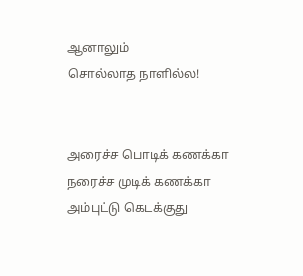ஆனாலும்
சொல்லாத நாளில்ல!


அரைச்ச பொடிக் கணக்கா
நரைச்ச முடிக் கணக்கா
அம்புட்டு கெடக்குது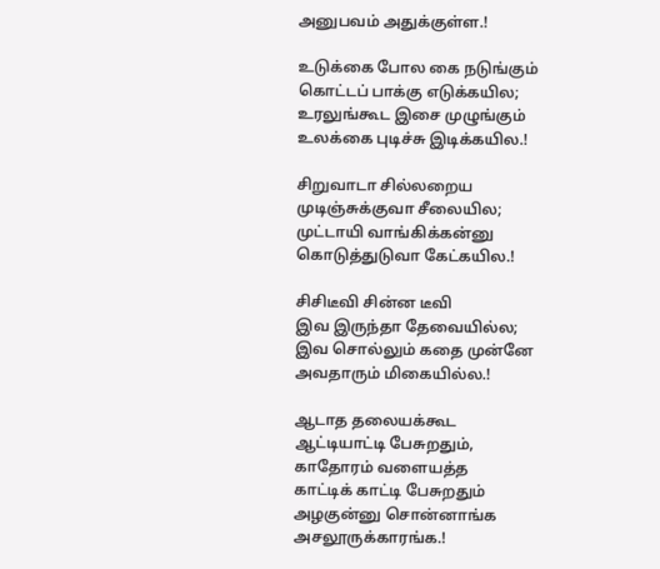அனுபவம் அதுக்குள்ள.!

உடுக்கை போல கை நடுங்கும்
கொட்டப் பாக்கு எடுக்கயில;
உரலுங்கூட இசை முழுங்கும்
உலக்கை புடிச்சு இடிக்கயில.!

சிறுவாடா சில்லறைய
முடிஞ்சுக்குவா சீலையில;
முட்டாயி வாங்கிக்கன்னு
கொடுத்துடுவா கேட்கயில.!

சிசிடீவி சின்ன டீவி
இவ இருந்தா தேவையில்ல;
இவ சொல்லும் கதை முன்னே
அவதாரும் மிகையில்ல.!

ஆடாத தலையக்கூட
ஆட்டியாட்டி பேசுறதும்,
காதோரம் வளையத்த
காட்டிக் காட்டி பேசுறதும்
அழகுன்னு சொன்னாங்க
அசலூருக்காரங்க.!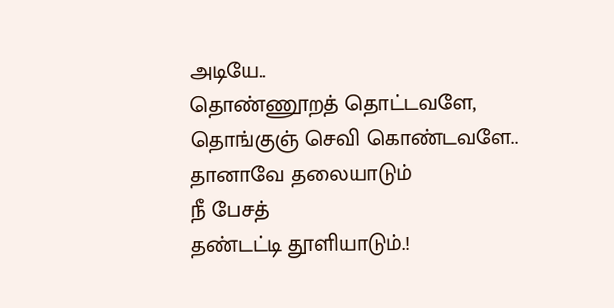அடியே..
தொண்ணூறத் தொட்டவளே,
தொங்குஞ் செவி கொண்டவளே..
தானாவே தலையாடும்
நீ பேசத்
தண்டட்டி தூளியாடும்.!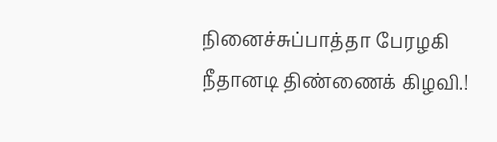நினைச்சுப்பாத்தா பேரழகி
நீதானடி திண்ணைக் கிழவி.!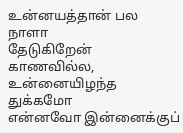உன்னயத்தான் பல நாளா
தேடுகிறேன் காணவில்ல,
உன்னையிழந்த துக்கமோ
என்னவோ இன்னைக்குப்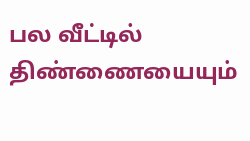பல வீட்டில்
திண்ணையையும்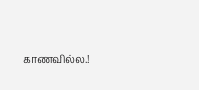காணவில்ல.!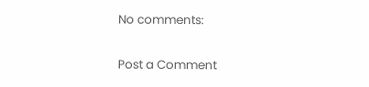No comments:

Post a Comment